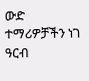ውድ ተማሪዎቻችን ነገ ዓርብ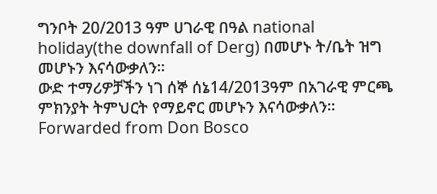ግንቦት 20/2013 ዓም ሀገራዊ በዓል national holiday(the downfall of Derg) በመሆኑ ት/ቤት ዝግ መሆኑን እናሳውቃለን።
ውድ ተማሪዎቻችን ነገ ሰኞ ሰኔ14/2013ዓም በአገራዊ ምርጫ ምክንያት ትምህርት የማይኖር መሆኑን እናሳውቃለን።
Forwarded from Don Bosco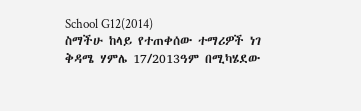School G12(2014)
ስማችሁ ከላይ የተጠቀሰው ተማሪዎች ነገ ቅዳሜ ሃምሌ 17/2013ዓም በሚካሄደው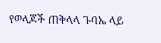የወላጆች ጠቅላላ ጉባኤ ላይ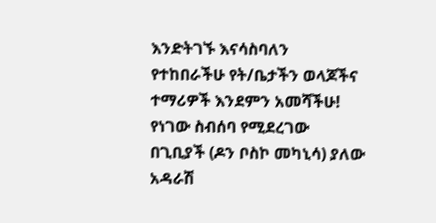እንድትገኙ እናሳስባለን
የተከበራችሁ የት/ቤታችን ወላጆችና ተማሪዎች እንደምን አመሻችሁ! የነገው ስብሰባ የሚደረገው በጊቢያች (ዶን ቦስኮ መካኒሳ) ያለው አዳራሽ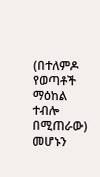(በተለምዶ የወጣቶች ማዕከል ተብሎ በሚጠራው) መሆኑን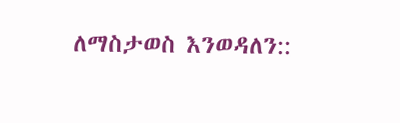ለማስታወስ እንወዳለን::